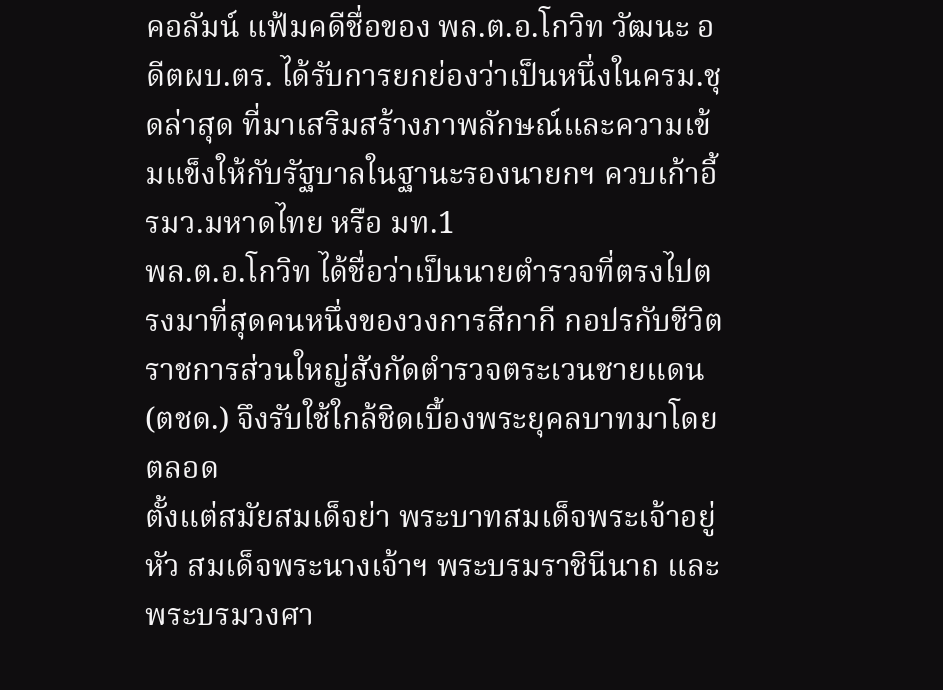คอลัมน์ แฟ้มคดีชื่อของ พล.ต.อ.โกวิท วัฒนะ อดีตผบ.ตร. ได้รับการยกย่องว่าเป็นหนึ่งในครม.ชุดล่าสุด ที่มาเสริมสร้างภาพลักษณ์และความเข้มแข็งให้กับรัฐบาลในฐานะรองนายกฯ ควบเก้าอี้รมว.มหาดไทย หรือ มท.1
พล.ต.อ.โกวิท ได้ชื่อว่าเป็นนายตำรวจที่ตรงไปตรงมาที่สุดคนหนึ่งของวงการสีกากี กอปรกับชีวิตราชการส่วนใหญ่สังกัดตำรวจตระเวนชายแดน (ตชด.) จึงรับใช้ใกล้ชิดเบื้องพระยุคลบาทมาโดยตลอด
ตั้งแต่สมัยสมเด็จย่า พระบาทสมเด็จพระเจ้าอยู่หัว สมเด็จพระนางเจ้าฯ พระบรมราชินีนาถ และพระบรมวงศา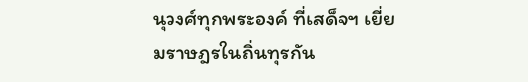นุวงศ์ทุกพระองค์ ที่เสด็จฯ เยี่ยมราษฎรในถิ่นทุรกัน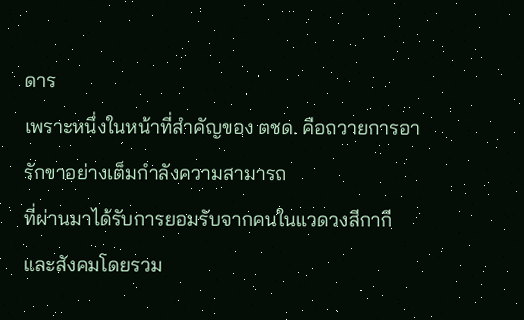ดาร
เพราะหนึ่งในหน้าที่สำคัญของ ตชด. คือถวายการอารักขาอย่างเต็มกำลังความสามารถ
ที่ผ่านมาได้รับการยอมรับจากคนในแวดวงสีกากีและสังคมโดยรวม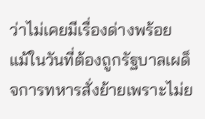ว่าไม่เคยมีเรื่องด่างพร้อย แม้ในวันที่ต้องถูกรัฐบาลเผด็จการทหารสั่งย้ายเพราะไม่ย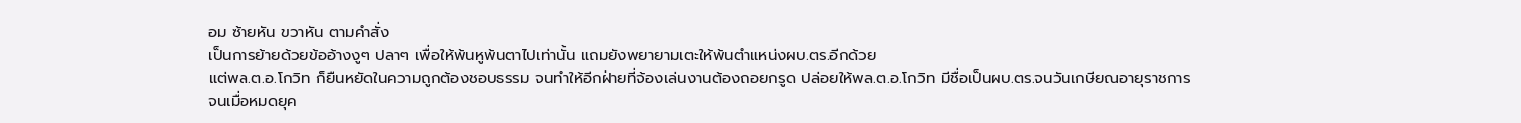อม ซ้ายหัน ขวาหัน ตามคำสั่ง
เป็นการย้ายด้วยข้ออ้างงูๆ ปลาๆ เพื่อให้พ้นหูพ้นตาไปเท่านั้น แถมยังพยายามเตะให้พ้นตำแหน่งผบ.ตร.อีกด้วย
แต่พล.ต.อ.โกวิท ก็ยืนหยัดในความถูกต้องชอบธรรม จนทำให้อีกฝ่ายที่จ้องเล่นงานต้องถอยกรูด ปล่อยให้พล.ต.อ.โกวิท มีชื่อเป็นผบ.ตร.จนวันเกษียณอายุราชการ
จนเมื่อหมดยุค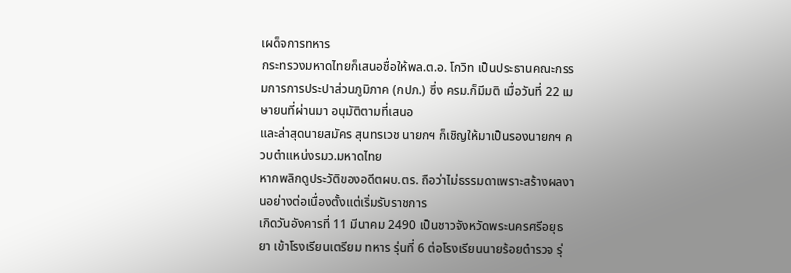เผด็จการทหาร
กระทรวงมหาดไทยก็เสนอชื่อให้พล.ต.อ. โกวิท เป็นประธานคณะกรรมการการประปาส่วนภูมิภาค (กปภ.) ซึ่ง ครม.ก็มีมติ เมื่อวันที่ 22 เมษายนที่ผ่านมา อนุมัติตามที่เสนอ
และล่าสุดนายสมัคร สุนทรเวช นายกฯ ก็เชิญให้มาเป็นรองนายกฯ ควบตำแหน่งรมว.มหาดไทย
หากพลิกดูประวัติของอดีตผบ.ตร. ถือว่าไม่ธรรมดาเพราะสร้างผลงานอย่างต่อเนื่องตั้งแต่เริ่มรับราชการ
เกิดวันอังคารที่ 11 มีนาคม 2490 เป็นชาวจังหวัดพระนครศรีอยุธยา เข้าโรงเรียนเตรียม ทหาร รุ่นที่ 6 ต่อโรงเรียนนายร้อยตำรวจ รุ่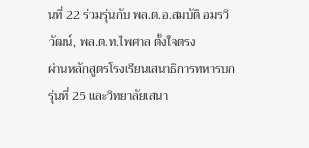นที่ 22 ร่วมรุ่นกับ พล.ต.อ.สมบัติ อมรวิวัฒน์, พล.ต.ท.ไพศาล ตั้งใจตรง
ผ่านหลักสูตรโรงเรียนเสนาธิการทหารบก รุ่นที่ 25 และวิทยาลัยเสนา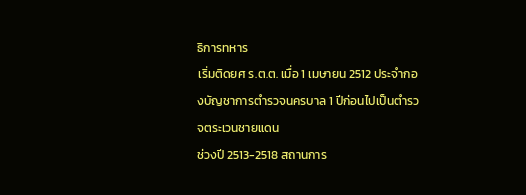ธิการทหาร
เริ่มติดยศ ร.ต.ต. เมื่อ 1 เมษายน 2512 ประจำกองบัญชาการตำรวจนครบาล 1 ปีก่อนไปเป็นตำรวจตระเวนชายแดน
ช่วงปี 2513-2518 สถานการ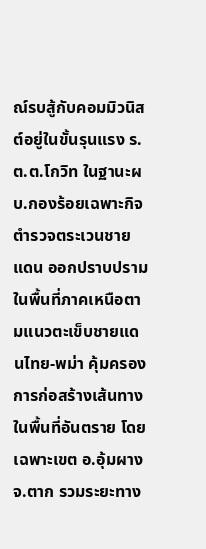ณ์รบสู้กับคอมมิวนิสต์อยู่ในขั้นรุนแรง ร.ต.ต.โกวิท ในฐานะผบ.กองร้อยเฉพาะกิจตำรวจตระเวนชายแดน ออกปราบปรามในพื้นที่ภาคเหนือตามแนวตะเข็บชายแดนไทย-พม่า คุ้มครองการก่อสร้างเส้นทางในพื้นที่อันตราย โดยเฉพาะเขต อ.อุ้มผาง จ.ตาก รวมระยะทาง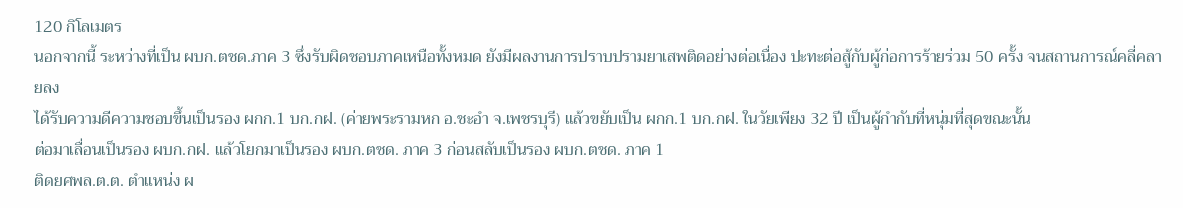120 กิโลเมตร
นอกจากนี้ ระหว่างที่เป็น ผบก.ตชด.ภาค 3 ซึ่งรับผิดชอบภาคเหนือทั้งหมด ยังมีผลงานการปราบปรามยาเสพติดอย่างต่อเนื่อง ปะทะต่อสู้กับผู้ก่อการร้ายร่วม 50 ครั้ง จนสถานการณ์คลี่คลายลง
ได้รับความดีความชอบขึ้นเป็นรอง ผกก.1 บก.กฝ. (ค่ายพระรามหก อ.ชะอำ จ.เพชรบุรี) แล้วขยับเป็น ผกก.1 บก.กฝ. ในวัยเพียง 32 ปี เป็นผู้กำกับที่หนุ่มที่สุดขณะนั้น
ต่อมาเลื่อนเป็นรอง ผบก.กฝ. แล้วโยกมาเป็นรอง ผบก.ตชด. ภาค 3 ก่อนสลับเป็นรอง ผบก.ตชด. ภาค 1
ติดยศพล.ต.ต. ตำแหน่ง ผ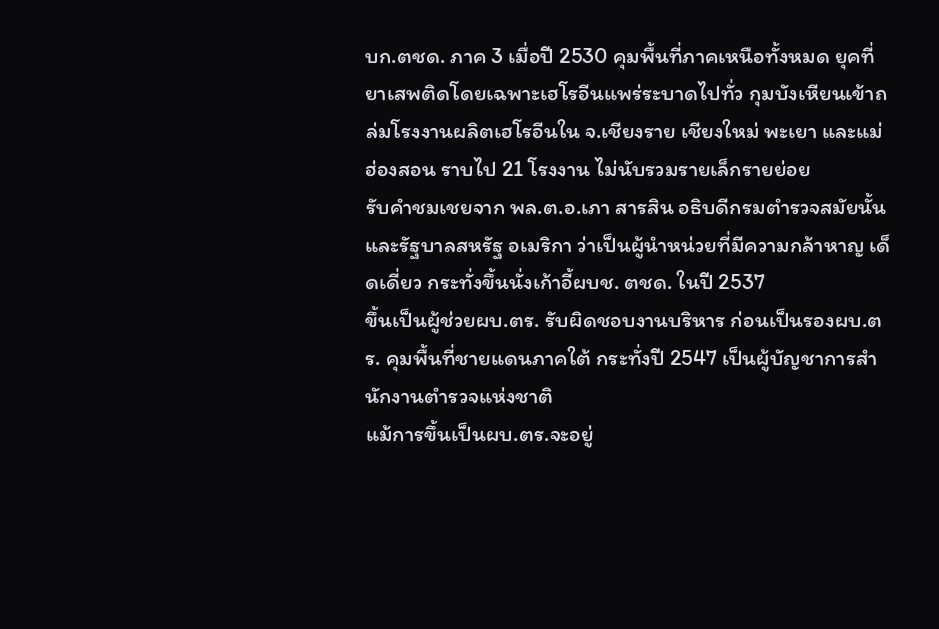บก.ตชด. ภาค 3 เมื่อปี 2530 คุมพื้นที่ภาคเหนือทั้งหมด ยุคที่ยาเสพติดโดยเฉพาะเฮโรอีนแพร่ระบาดไปทั่ว กุมบังเหียนเข้าถล่มโรงงานผลิตเฮโรอีนใน จ.เชียงราย เชียงใหม่ พะเยา และแม่ฮ่องสอน ราบไป 21 โรงงาน ไม่นับรวมรายเล็กรายย่อย
รับคำชมเชยจาก พล.ต.อ.เภา สารสิน อธิบดีกรมตำรวจสมัยนั้น และรัฐบาลสหรัฐ อเมริกา ว่าเป็นผู้นำหน่วยที่มีความกล้าหาญ เด็ดเดี่ยว กระทั่งขึ้นนั่งเก้าอี้ผบช. ตชด. ในปี 2537
ขึ้นเป็นผู้ช่วยผบ.ตร. รับผิดชอบงานบริหาร ก่อนเป็นรองผบ.ตร. คุมพื้นที่ชายแดนภาคใต้ กระทั่งปี 2547 เป็นผู้บัญชาการสำนักงานตำรวจแห่งชาติ
แม้การขึ้นเป็นผบ.ตร.จะอยู่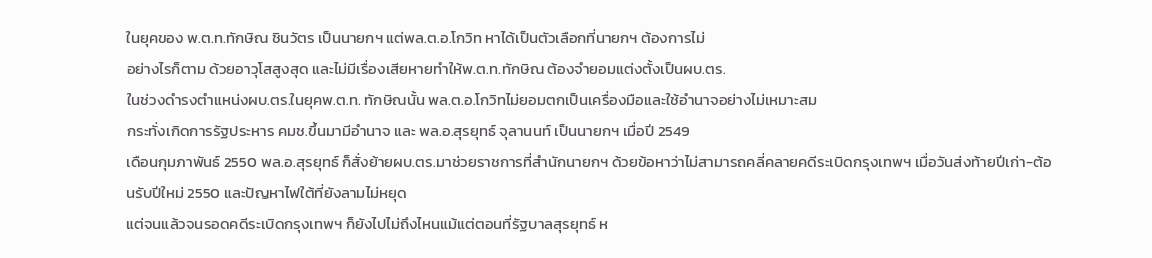ในยุคของ พ.ต.ท.ทักษิณ ชินวัตร เป็นนายกฯ แต่พล.ต.อ.โกวิท หาได้เป็นตัวเลือกที่นายกฯ ต้องการไม่
อย่างไรก็ตาม ด้วยอาวุโสสูงสุด และไม่มีเรื่องเสียหายทำให้พ.ต.ท.ทักษิณ ต้องจำยอมแต่งตั้งเป็นผบ.ตร.
ในช่วงดำรงตำแหน่งผบ.ตร.ในยุคพ.ต.ท. ทักษิณนั้น พล.ต.อ.โกวิทไม่ยอมตกเป็นเครื่องมือและใช้อำนาจอย่างไม่เหมาะสม
กระทั่งเกิดการรัฐประหาร คมช.ขึ้นมามีอำนาจ และ พล.อ.สุรยุทธ์ จุลานนท์ เป็นนายกฯ เมื่อปี 2549
เดือนกุมภาพันธ์ 2550 พล.อ.สุรยุทธ์ ก็สั่งย้ายผบ.ตร.มาช่วยราชการที่สำนักนายกฯ ด้วยข้อหาว่าไม่สามารถคลี่คลายคดีระเบิดกรุงเทพฯ เมื่อวันส่งท้ายปีเก่า-ต้อนรับปีใหม่ 2550 และปัญหาไฟใต้ที่ยังลามไม่หยุด
แต่จนแล้วจนรอดคดีระเบิดกรุงเทพฯ ก็ยังไปไม่ถึงไหนแม้แต่ตอนที่รัฐบาลสุรยุทธ์ ห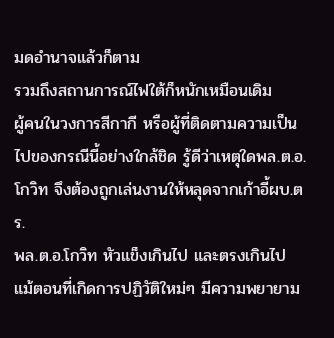มดอำนาจแล้วก็ตาม
รวมถึงสถานการณ์ไฟใต้ก็หนักเหมือนเดิม
ผู้คนในวงการสีกากี หรือผู้ที่ติดตามความเป็นไปของกรณีนี้อย่างใกล้ชิด รู้ดีว่าเหตุใดพล.ต.อ.โกวิท จึงต้องถูกเล่นงานให้หลุดจากเก้าอี้ผบ.ตร.
พล.ต.อ.โกวิท หัวแข็งเกินไป และตรงเกินไป แม้ตอนที่เกิดการปฏิวัติใหม่ๆ มีความพยายาม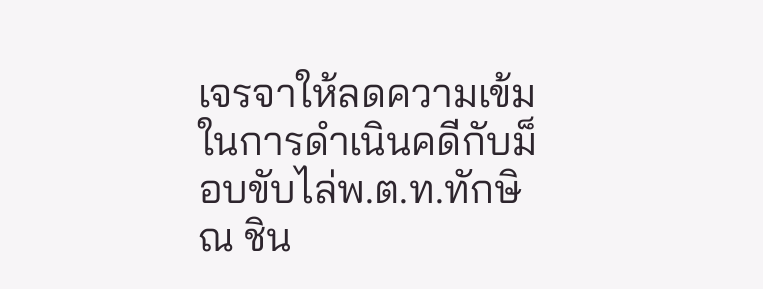เจรจาให้ลดความเข้มในการดำเนินคดีกับม็อบขับไล่พ.ต.ท.ทักษิณ ชิน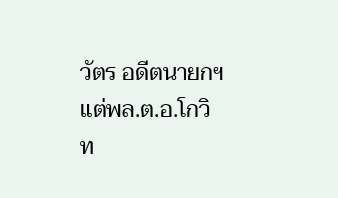วัตร อดีตนายกฯ
แต่พล.ต.อ.โกวิท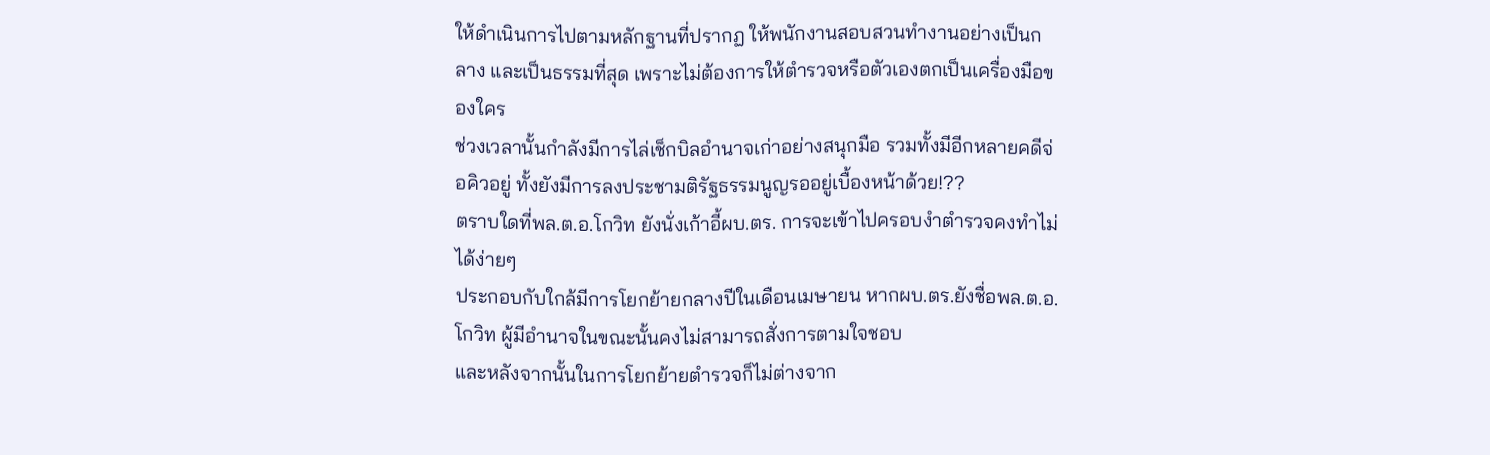ให้ดำเนินการไปตามหลักฐานที่ปรากฏ ให้พนักงานสอบสวนทำงานอย่างเป็นกลาง และเป็นธรรมที่สุด เพราะไม่ต้องการให้ตำรวจหรือตัวเองตกเป็นเครื่องมือของใคร
ช่วงเวลานั้นกำลังมีการไล่เช็กบิลอำนาจเก่าอย่างสนุกมือ รวมทั้งมีอีกหลายคดีจ่อคิวอยู่ ทั้งยังมีการลงประชามติรัฐธรรมนูญรออยู่เบื้องหน้าด้วย!??
ตราบใดที่พล.ต.อ.โกวิท ยังนั่งเก้าอี้ผบ.ตร. การจะเข้าไปครอบงำตำรวจคงทำไม่ได้ง่ายๆ
ประกอบกับใกล้มีการโยกย้ายกลางปีในเดือนเมษายน หากผบ.ตร.ยังชื่อพล.ต.อ.โกวิท ผู้มีอำนาจในขณะนั้นคงไม่สามารถสั่งการตามใจชอบ
และหลังจากนั้นในการโยกย้ายตำรวจก็ไม่ต่างจาก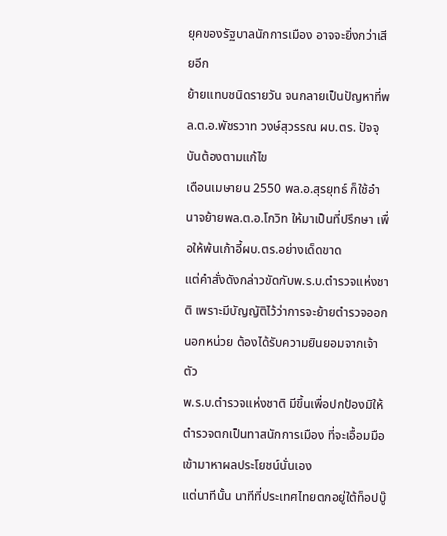ยุคของรัฐบาลนักการเมือง อาจจะยิ่งกว่าเสียอีก
ย้ายแทบชนิดรายวัน จนกลายเป็นปัญหาที่พล.ต.อ.พัชรวาท วงษ์สุวรรณ ผบ.ตร. ปัจจุบันต้องตามแก้ไข
เดือนเมษายน 2550 พล.อ.สุรยุทธ์ ก็ใช้อำนาจย้ายพล.ต.อ.โกวิท ให้มาเป็นที่ปรึกษา เพื่อให้พ้นเก้าอี้ผบ.ตร.อย่างเด็ดขาด
แต่คำสั่งดังกล่าวขัดกับพ.ร.บ.ตำรวจแห่งชาติ เพราะมีบัญญัติไว้ว่าการจะย้ายตำรวจออกนอกหน่วย ต้องได้รับความยินยอมจากเจ้าตัว
พ.ร.บ.ตำรวจแห่งชาติ มีขึ้นเพื่อปกป้องมิให้ตำรวจตกเป็นทาสนักการเมือง ที่จะเอื้อมมือเข้ามาหาผลประโยชน์นั่นเอง
แต่นาทีนั้น นาทีที่ประเทศไทยตกอยู่ใต้ท็อปบู๊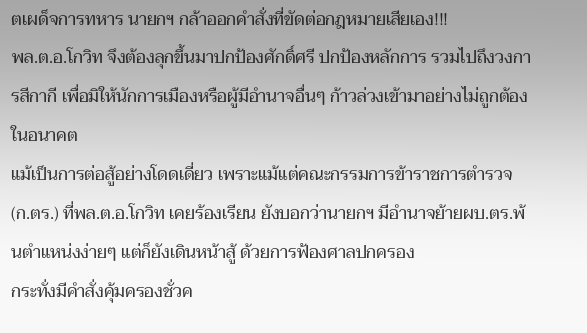ตเผด็จการทหาร นายกฯ กล้าออกคำสั่งที่ขัดต่อกฎหมายเสียเอง!!!
พล.ต.อ.โกวิท จึงต้องลุกขึ้นมาปกป้องศักดิ์ศรี ปกป้องหลักการ รวมไปถึงวงการสีกากี เพื่อมิให้นักการเมืองหรือผู้มีอำนาจอื่นๆ ก้าวล่วงเข้ามาอย่างไม่ถูกต้องในอนาคต
แม้เป็นการต่อสู้อย่างโดดเดี่ยว เพราะแม้แต่คณะกรรมการข้าราชการตำรวจ (ก.ตร.) ที่พล.ต.อ.โกวิท เคยร้องเรียน ยังบอกว่านายกฯ มีอำนาจย้ายผบ.ตร.พ้นตำแหน่งง่ายๆ แต่ก็ยังเดินหน้าสู้ ด้วยการฟ้องศาลปกครอง
กระทั่งมีคำสั่งคุ้มครองชั่วค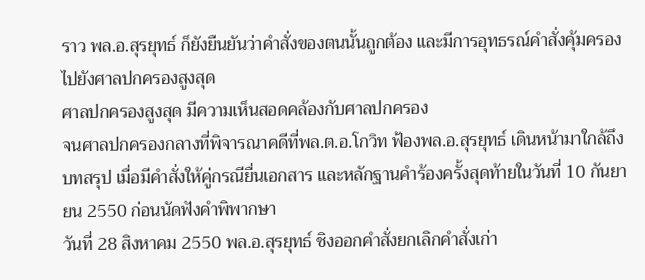ราว พล.อ.สุรยุทธ์ ก็ยังยืนยันว่าคำสั่งของตนนั้นถูกต้อง และมีการอุทธรณ์คำสั่งคุ้มครองไปยังศาลปกครองสูงสุด
ศาลปกครองสูงสุด มีความเห็นสอดคล้องกับศาลปกครอง
จนศาลปกครองกลางที่พิจารณาคดีที่พล.ต.อ.โกวิท ฟ้องพล.อ.สุรยุทธ์ เดินหน้ามาใกล้ถึงบทสรุป เมื่อมีคำสั่งให้คู่กรณียื่นเอกสาร และหลักฐานคำร้องครั้งสุดท้ายในวันที่ 10 กันยายน 2550 ก่อนนัดฟังคำพิพากษา
วันที่ 28 สิงหาคม 2550 พล.อ.สุรยุทธ์ ชิงออกคำสั่งยกเลิกคำสั่งเก่า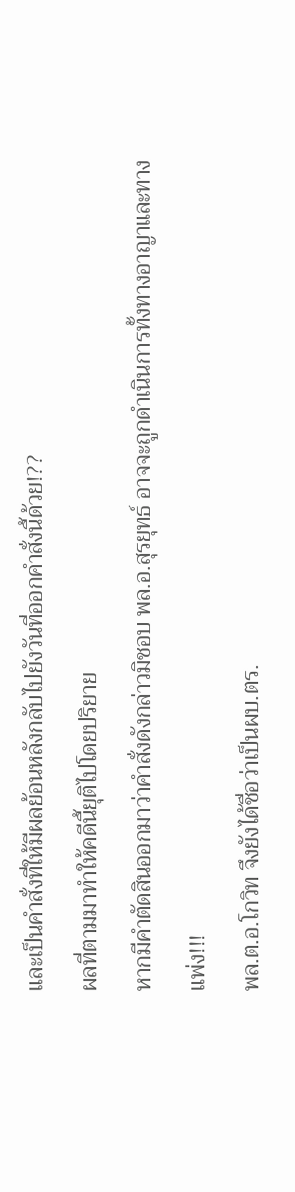และเป็นคำสั่งที่ให้มีผลย้อนหลังกลับไปยังวันที่ออกคำสั่งนี้ด้วย!??
ผลที่ตามมาทำให้คดีนี้ยุติไปโดยปริยาย
หากมีคำตัดสินออกมาว่าคำสั่งดังกล่าวมิชอบ พล.อ.สุรยุทธ์ อาจจะถูกดำเนินการทั้งทางอาญาและทางแพ่ง!!!
พล.ต.อ.โกวิท จึงยังได้ชื่อว่าเป็นผบ.ตร.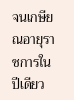จนเกษียณอายุราชการในปีเดียว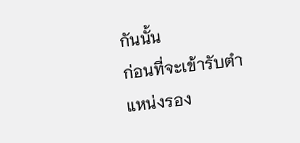กันนั้น
ก่อนที่จะเข้ารับตำแหน่งรอง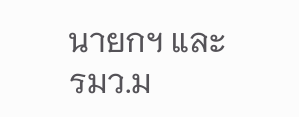นายกฯ และรมว.ม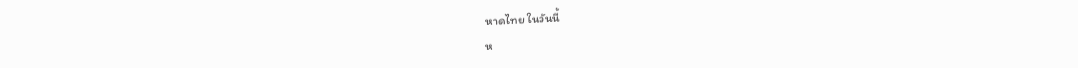หาดไทย ในวันนี้
ห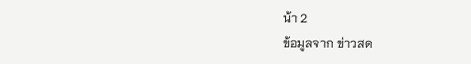น้า 2
ข้อมูลจาก ข่าวสด